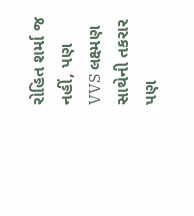રોહિત શર્મા જ નહીં, પણ VVS લક્ષ્મણ સાથેની તકરાર પણ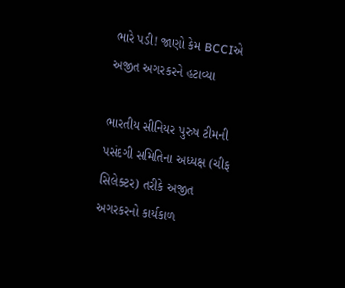ભારે પડી! જાણો કેમ BCCIએ અજીત અગરકરને હટાવ્યા

ભારતીય સીનિયર પુરુષ ટીમની પસંદગી સમિતિના અધ્યક્ષ (ચીફ સિલેક્ટર) તરીકે અજીત અગરકરનો કાર્યકાળ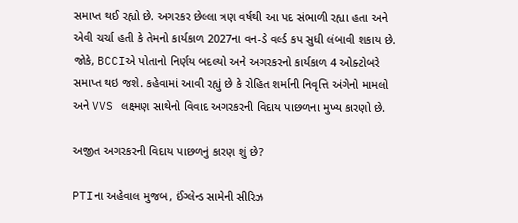સમાપ્ત થઈ રહ્યો છે. અગરકર છેલ્લા ત્રણ વર્ષથી આ પદ સંભાળી રહ્યા હતા અને એવી ચર્ચા હતી કે તેમનો કાર્યકાળ 2027ના વન-ડે વર્લ્ડ કપ સુધી લંબાવી શકાય છે. જોકે, BCCIએ પોતાનો નિર્ણય બદલ્યો અને અગરકરનો કાર્યકાળ 4 ઓક્ટોબરે સમાપ્ત થઇ જશે. કહેવામાં આવી રહ્યું છે કે રોહિત શર્માની નિવૃત્તિ અંગેનો મામલો અને VVS લક્ષ્મણ સાથેનો વિવાદ અગરકરની વિદાય પાછળના મુખ્ય કારણો છે.

અજીત અગરકરની વિદાય પાછળનું કારણ શું છે?

PTIના અહેવાલ મુજબ, ઈંગ્લેન્ડ સામેની સીરિઝ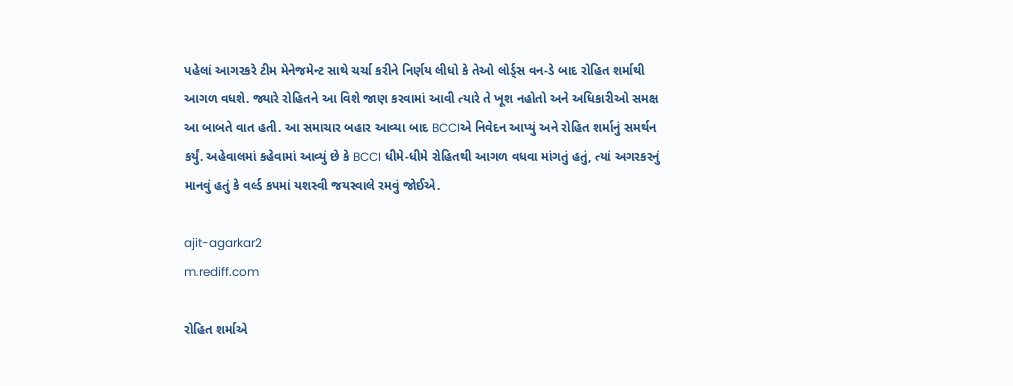પહેલાં આગરકરે ટીમ મેનેજમેન્ટ સાથે ચર્ચા કરીને નિર્ણય લીધો કે તેઓ લોર્ડ્સ વન-ડે બાદ રોહિત શર્માથી આગળ વધશે. જ્યારે રોહિતને આ વિશે જાણ કરવામાં આવી ત્યારે તે ખૂશ નહોતો અને અધિકારીઓ સમક્ષ આ બાબતે વાત હતી. આ સમાચાર બહાર આવ્યા બાદ BCCIએ નિવેદન આપ્યું અને રોહિત શર્માનું સમર્થન કર્યું. અહેવાલમાં કહેવામાં આવ્યું છે કે BCCI ધીમે-ધીમે રોહિતથી આગળ વધવા માંગતું હતું, ત્યાં અગરકરનું માનવું હતું કે વર્લ્ડ કપમાં યશસ્વી જયસ્વાલે રમવું જોઈએ.

ajit-agarkar2
m.rediff.com

રોહિત શર્માએ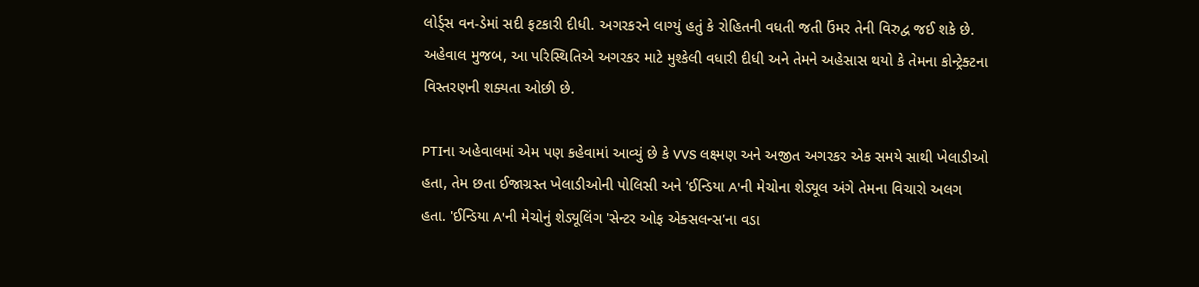લોર્ડ્સ વન-ડેમાં સદી ફટકારી દીધી. અગરકરને લાગ્યું હતું કે રોહિતની વધતી જતી ઉંમર તેની વિરુદ્વ જઈ શકે છે. અહેવાલ મુજબ, આ પરિસ્થિતિએ અગરકર માટે મુશ્કેલી વધારી દીધી અને તેમને અહેસાસ થયો કે તેમના કોન્ટ્રેક્ટના વિસ્તરણની શક્યતા ઓછી છે.

PTIના અહેવાલમાં એમ પણ કહેવામાં આવ્યું છે કે VVS લક્ષ્મણ અને અજીત અગરકર એક સમયે સાથી ખેલાડીઓ હતા, તેમ છતા ઈજાગ્રસ્ત ખેલાડીઓની પોલિસી અને 'ઈન્ડિયા A'ની મેચોના શેડ્યૂલ અંગે તેમના વિચારો અલગ હતા. 'ઈન્ડિયા A'ની મેચોનું શેડ્યૂલિંગ 'સેન્ટર ઓફ એક્સલન્સ'ના વડા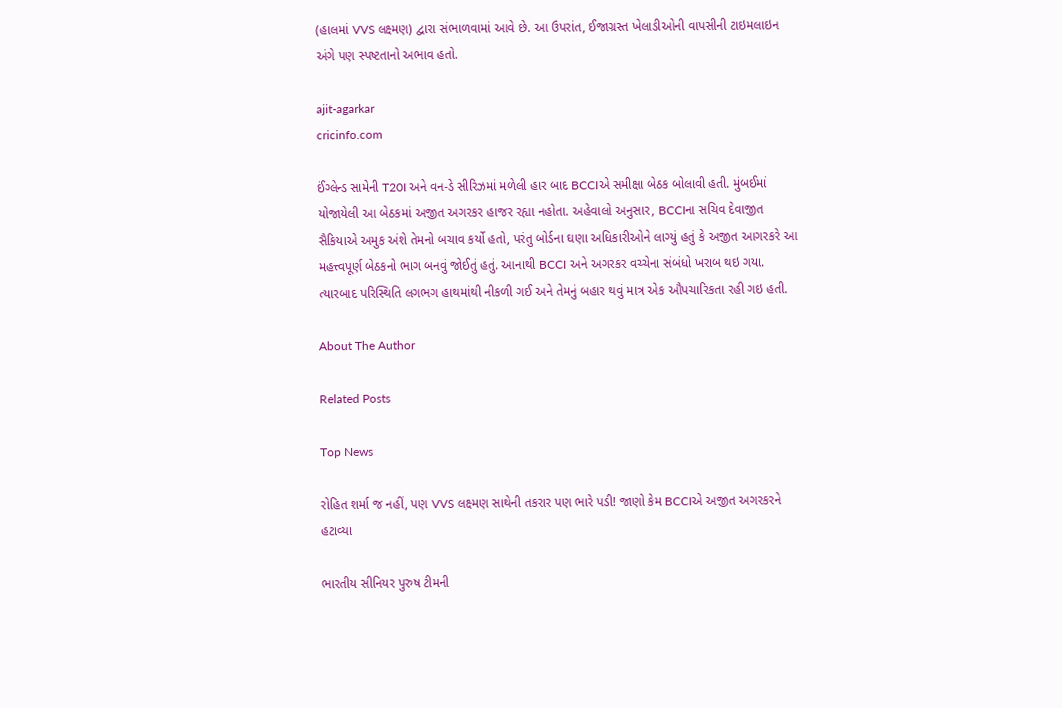(હાલમાં VVS લક્ષ્મણ) દ્વારા સંભાળવામાં આવે છે. આ ઉપરાંત, ઈજાગ્રસ્ત ખેલાડીઓની વાપસીની ટાઇમલાઇન અંગે પણ સ્પષ્ટતાનો અભાવ હતો.

ajit-agarkar
cricinfo.com

ઈંગ્લેન્ડ સામેની T20I અને વન-ડે સીરિઝમાં મળેલી હાર બાદ BCCIએ સમીક્ષા બેઠક બોલાવી હતી. મુંબઈમાં યોજાયેલી આ બેઠકમાં અજીત અગરકર હાજર રહ્યા નહોતા. અહેવાલો અનુસાર, BCCIના સચિવ દેવાજીત સૈકિયાએ અમુક અંશે તેમનો બચાવ કર્યો હતો, પરંતુ બોર્ડના ઘણા અધિકારીઓને લાગ્યું હતું કે અજીત આગરકરે આ મહત્ત્વપૂર્ણ બેઠકનો ભાગ બનવું જોઈતું હતું. આનાથી BCCI અને અગરકર વચ્ચેના સંબંધો ખરાબ થઇ ગયા. ત્યારબાદ પરિસ્થિતિ લગભગ હાથમાંથી નીકળી ગઈ અને તેમનું બહાર થવું માત્ર એક ઔપચારિકતા રહી ગઇ હતી.

About The Author

Related Posts

Top News

રોહિત શર્મા જ નહીં, પણ VVS લક્ષ્મણ સાથેની તકરાર પણ ભારે પડી! જાણો કેમ BCCIએ અજીત અગરકરને હટાવ્યા

ભારતીય સીનિયર પુરુષ ટીમની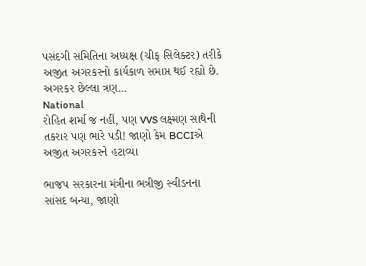પસંદગી સમિતિના અધ્યક્ષ (ચીફ સિલેક્ટર) તરીકે અજીત અગરકરનો કાર્યકાળ સમાપ્ત થઈ રહ્યો છે. અગરકર છેલ્લા ત્રણ...
National
રોહિત શર્મા જ નહીં, પણ VVS લક્ષ્મણ સાથેની તકરાર પણ ભારે પડી! જાણો કેમ BCCIએ અજીત અગરકરને હટાવ્યા

ભાજપ સરકારના મંત્રીના ભત્રીજી સ્વીડનના સાંસદ બન્યા, જાણો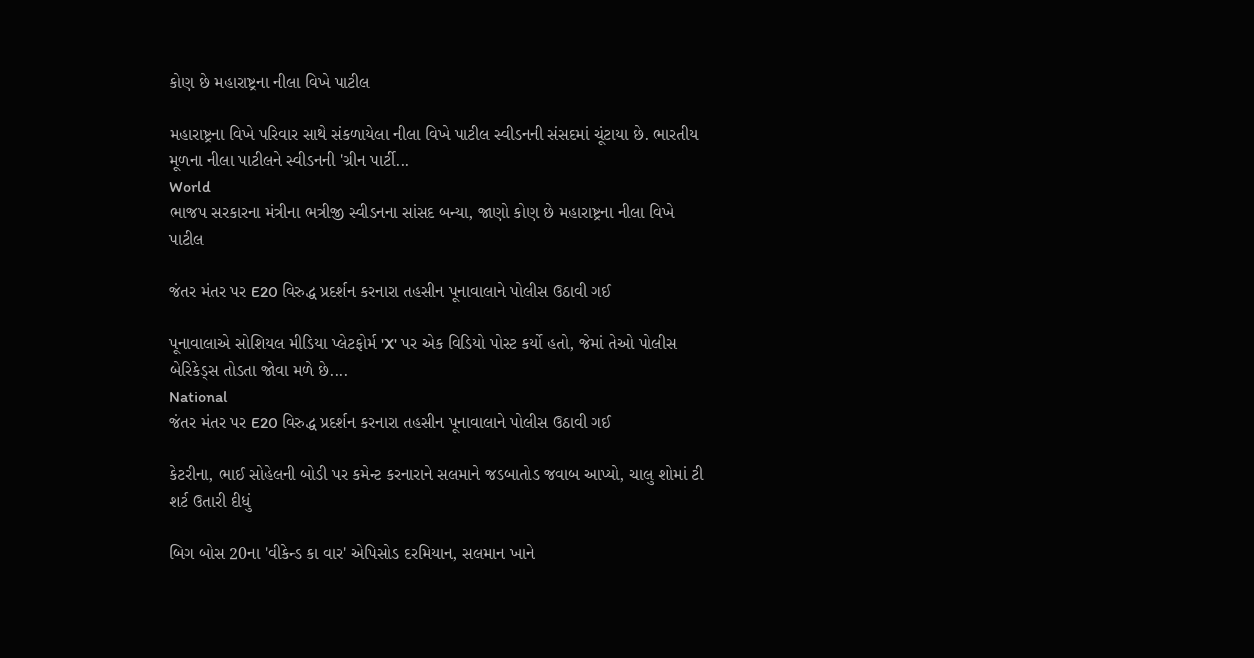કોણ છે મહારાષ્ટ્રના નીલા વિખે પાટીલ

મહારાષ્ટ્રના વિખે પરિવાર સાથે સંકળાયેલા નીલા વિખે પાટીલ સ્વીડનની સંસદમાં ચૂંટાયા છે. ભારતીય મૂળના નીલા પાટીલને સ્વીડનની 'ગ્રીન પાર્ટી...
World
ભાજપ સરકારના મંત્રીના ભત્રીજી સ્વીડનના સાંસદ બન્યા, જાણો કોણ છે મહારાષ્ટ્રના નીલા વિખે પાટીલ

જંતર મંતર પર E20 વિરુદ્ધ પ્રદર્શન કરનારા તહસીન પૂનાવાલાને પોલીસ ઉઠાવી ગઈ

પૂનાવાલાએ સોશિયલ મીડિયા પ્લેટફોર્મ 'X' પર એક વિડિયો પોસ્ટ કર્યો હતો, જેમાં તેઓ પોલીસ બેરિકેડ્સ તોડતા જોવા મળે છે....
National
જંતર મંતર પર E20 વિરુદ્ધ પ્રદર્શન કરનારા તહસીન પૂનાવાલાને પોલીસ ઉઠાવી ગઈ

કેટરીના, ભાઈ સોહેલની બોડી પર કમેન્ટ કરનારાને સલમાને જડબાતોડ જવાબ આપ્યો, ચાલુ શોમાં ટી શર્ટ ઉતારી દીધું

બિગ બોસ 20ના 'વીકેન્ડ કા વાર' એપિસોડ દરમિયાન, સલમાન ખાને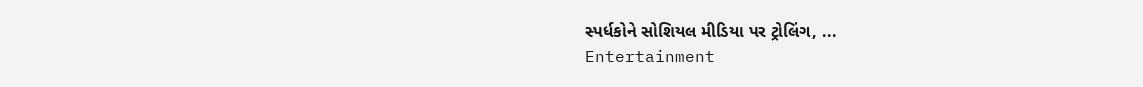સ્પર્ધકોને સોશિયલ મીડિયા પર ટ્રોલિંગ, ...
Entertainment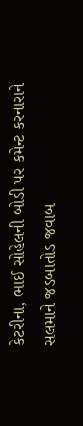કેટરીના, ભાઈ સોહેલની બોડી પર કમેન્ટ કરનારાને સલમાને જડબાતોડ જવાબ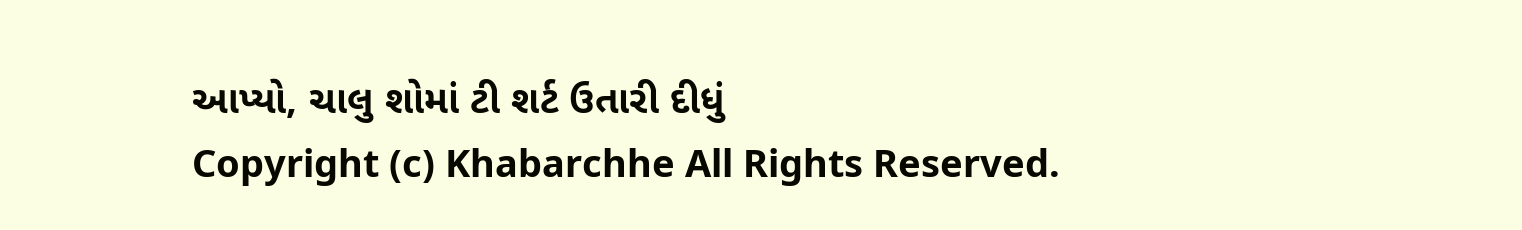આપ્યો, ચાલુ શોમાં ટી શર્ટ ઉતારી દીધું
Copyright (c) Khabarchhe All Rights Reserved.